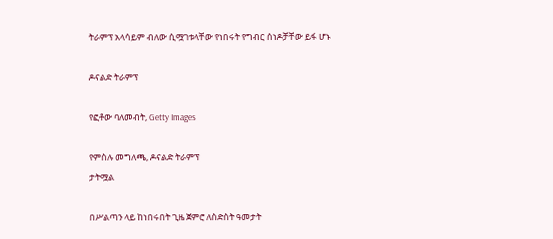ትራምፕ አላሳይም ብለው ሲሟገቱላቸው የነበሩት የግብር ሰነዶቻቸው ይፋ ሆኑ

ዶናልድ ትራምፕ

የፎቶው ባለመብት, Getty Images

የምስሉ መግለጫ, ዶናልድ ትራምፕ
ታትሟል

በሥልጣን ላይ ከነበሩበት ጊዜ ጀምሮ ለስድስት ዓመታት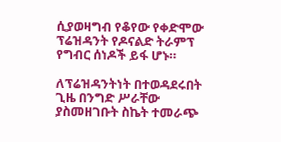ሲያወዛግብ የቆየው የቀድሞው ፕሬዝዳንት የዶናልድ ትራምፕ የግብር ሰነዶች ይፋ ሆኑ።

ለፕሬዝዳንትነት በተወዳደሩበት ጊዜ በንግድ ሥራቸው ያስመዘገቡት ስኬት ተመራጭ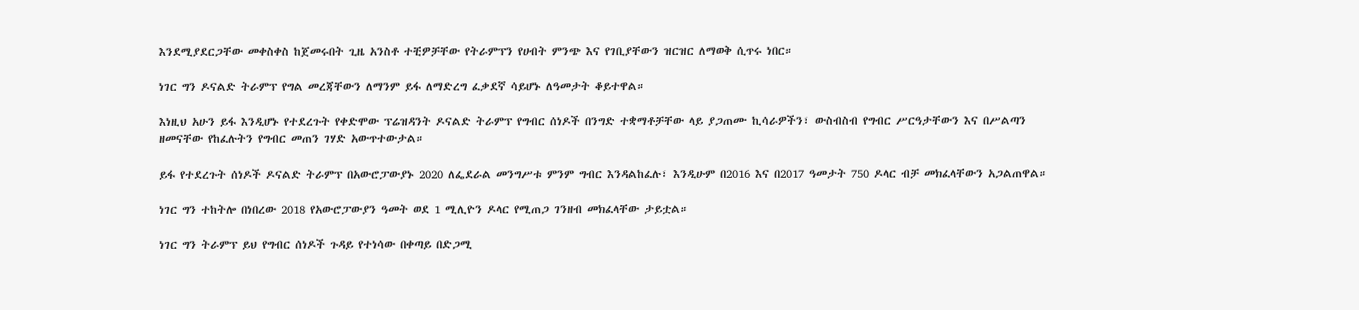እንደሚያደርጋቸው መቀስቀስ ከጀመሩበት ጊዜ አንስቶ ተቺዎቻቸው የትራምፕን የሀብት ምንጭ እና የገቢያቸውን ዝርዝር ለማወቅ ሲጥሩ ነበር።

ነገር ግን ዶናልድ ትራምፕ የግል መረጃቸውን ለማንም ይፋ ለማድረግ ፈቃደኛ ሳይሆኑ ለዓመታት ቆይተዋል።

እነዚህ አሁን ይፋ እንዲሆኑ የተደረጉት የቀድሞው ፕሬዝዳንት ዶናልድ ትራምፕ የግብር ሰነዶች በንግድ ተቋማቶቻቸው ላይ ያጋጠሙ ኪሳራዎችን፣ ውስብስብ የግብር ሥርዓታቸውን እና በሥልጣን ዘመናቸው የከፈሉትን የግብር መጠን ገሃድ አውጥተውታል።

ይፋ የተደረጉት ሰነዶች ዶናልድ ትራምፕ በአውሮፓውያኑ 2020 ለፌደራል መንግሥቱ ምንም ግብር እንዳልከፈሉ፣ እንዲሁም በ2016 እና በ2017 ዓመታት 750 ዶላር ብቻ መክፈላቸውን አጋልጠዋል።

ነገር ግን ተከትሎ በነበረው 2018 የአውሮፓውያን ዓመት ወደ 1 ሚሊዮን ዶላር የሚጠጋ ገንዘብ መክፈላቸው ታይቷል።

ነገር ግን ትራምፕ ይህ የግብር ሰነዶች ጉዳይ የተነሳው በቀጣይ በድጋሚ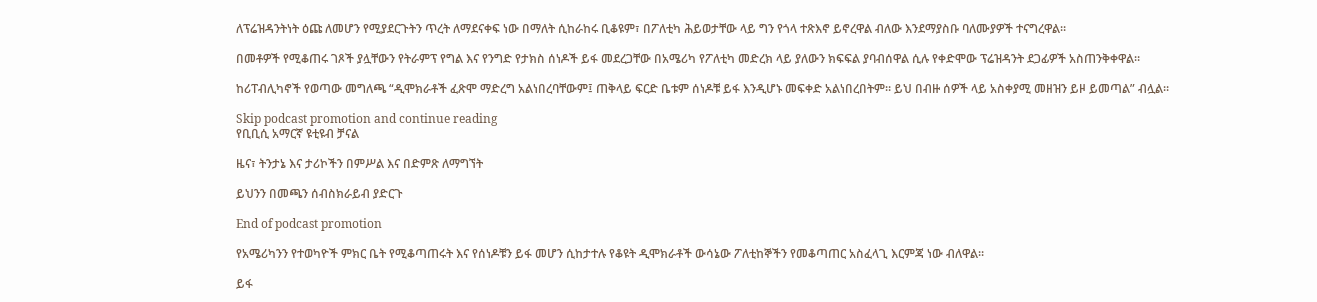ለፕሬዝዳንትነት ዕጩ ለመሆን የሚያደርጉትን ጥረት ለማደናቀፍ ነው በማለት ሲከራከሩ ቢቆዩም፣ በፖለቲካ ሕይወታቸው ላይ ግን የጎላ ተጽእኖ ይኖረዋል ብለው እንደማያስቡ ባለሙያዎች ተናግረዋል።

በመቶዎች የሚቆጠሩ ገጾች ያሏቸውን የትራምፕ የግል እና የንግድ የታክስ ሰነዶች ይፋ መደረጋቸው በአሜሪካ የፖለቲካ መድረክ ላይ ያለውን ክፍፍል ያባብሰዋል ሲሉ የቀድሞው ፕሬዝዳንት ደጋፊዎች አስጠንቅቀዋል።

ከሪፐብሊካኖች የወጣው መግለጫ “ዲሞክራቶች ፈጽሞ ማድረግ አልነበረባቸውም፤ ጠቅላይ ፍርድ ቤቱም ሰነዶቹ ይፋ እንዲሆኑ መፍቀድ አልነበረበትም። ይህ በብዙ ሰዎች ላይ አስቀያሚ መዘዝን ይዞ ይመጣል” ብሏል።

Skip podcast promotion and continue reading
የቢቢሲ አማርኛ ዩቲዩብ ቻናል

ዜና፣ ትንታኔ እና ታሪኮችን በምሥል እና በድምጽ ለማግኘት

ይህንን በመጫን ሰብስክራይብ ያድርጉ

End of podcast promotion

የአሜሪካንን የተወካዮች ምክር ቤት የሚቆጣጠሩት እና የሰነዶቹን ይፋ መሆን ሲከታተሉ የቆዩት ዲሞክራቶች ውሳኔው ፖለቲከኞችን የመቆጣጠር አስፈላጊ እርምጃ ነው ብለዋል።

ይፋ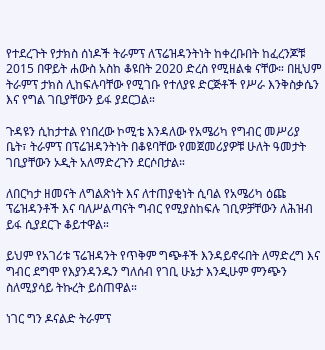የተደረጉት የታክስ ሰነዶች ትራምፕ ለፕሬዝዳንትነት ከቀረቡበት ከፈረንጆቹ 2015 በዋይት ሐውስ አስከ ቆዩበት 2020 ድረስ የሚዘልቁ ናቸው። በዚህም ትራምፕ ታክስ ሊከፍሉባቸው የሚገቡ የተለያዩ ድርጅቶች የሥራ እንቅስቃሴን እና የግል ገቢያቸውን ይፋ ያደርጋል።

ጉዳዩን ሲከታተል የነበረው ኮሚቴ እንዳለው የአሜሪካ የግብር መሥሪያ ቤት፣ ትራምፕ በፕሬዝዳንትነት በቆዩባቸው የመጀመሪያዎቹ ሁለት ዓመታት ገቢያቸውን ኦዲት አለማድረጉን ደርሶበታል።

ለበርካታ ዘመናት ለግልጽነት እና ለተጠያቂነት ሲባል የአሜሪካ ዕጩ ፕሬዝዳንቶች እና ባለሥልጣናት ግብር የሚያስከፍሉ ገቢዎቻቸውን ለሕዝብ ይፋ ሲያደርጉ ቆይተዋል።

ይህም የአገሪቱ ፕሬዝዳንት የጥቅም ግጭቶች እንዳይኖሩበት ለማድረግ እና ግብር ደግሞ የእያንዳንዱን ግለሰብ የገቢ ሁኔታ እንዲሁም ምንጭን ስለሚያሳይ ትኩረት ይሰጠዋል።

ነገር ግን ዶናልድ ትራምፕ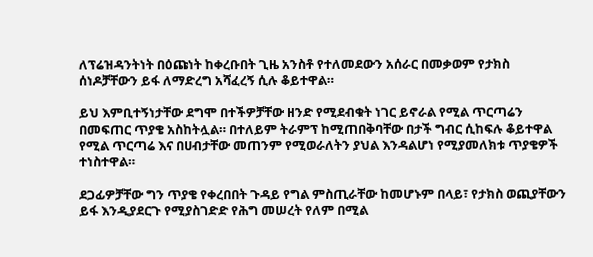ለፕሬዝዳንትነት በዕጩነት ከቀረቡበት ጊዜ አንስቶ የተለመደውን አሰራር በመቃወም የታክስ ሰነዶቻቸውን ይፋ ለማድረግ አሻፈረኝ ሲሉ ቆይተዋል።

ይህ እምቢተኝነታቸው ደግሞ በተችዎቻቸው ዘንድ የሚደብቁት ነገር ይኖራል የሚል ጥርጣሬን በመፍጠር ጥያቄ አስከትሏል። በተለይም ትራምፕ ከሚጠበቅባቸው በታች ግብር ሲከፍሉ ቆይተዋል የሚል ጥርጣሬ እና በሀብታቸው መጠንም የሚወራለትን ያህል እንዳልሆነ የሚያመለክቱ ጥያቄዎች ተነስተዋል።

ደጋፊዎቻቸው ግን ጥያቄ የቀረበበት ጉዳይ የግል ምስጢራቸው ከመሆኑም በላይ፣ የታክስ ወጪያቸውን ይፋ እንዲያደርጉ የሚያስገድድ የሕግ መሠረት የለም በሚል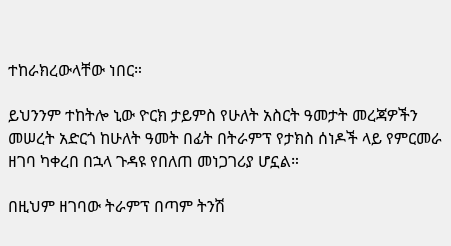ተከራክረውላቸው ነበር።

ይህንንም ተከትሎ ኒው ዮርክ ታይምስ የሁለት አስርት ዓመታት መረጃዎችን መሠረት አድርጎ ከሁለት ዓመት በፊት በትራምፕ የታክስ ሰነዶች ላይ የምርመራ ዘገባ ካቀረበ በኋላ ጉዳዩ የበለጠ መነጋገሪያ ሆኗል።

በዚህም ዘገባው ትራምፕ በጣም ትንሽ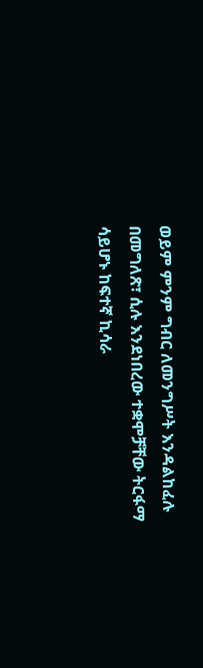ወይም ምንም ግብር ለመንግሥት እንዳልከፈሉ በመግለጽ፣ ሲሉ እንደነበረው ተቋሞቻቸው ትርፋማ ሳይሆኑ ከፍተኛ ኪሳራ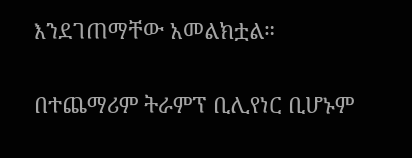እንደገጠማቸው አመልክቷል።

በተጨማሪም ትራምፕ ቢሊየነር ቢሆኑም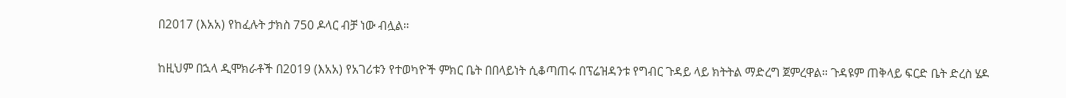በ2017 (እአአ) የከፈሉት ታክስ 750 ዶላር ብቻ ነው ብሏል።

ከዚህም በኋላ ዲሞክራቶች በ2019 (እአአ) የአገሪቱን የተወካዮች ምክር ቤት በበላይነት ሲቆጣጠሩ በፕሬዝዳንቱ የግብር ጉዳይ ላይ ክትትል ማድረግ ጀምረዋል። ጉዳዩም ጠቅላይ ፍርድ ቤት ድረስ ሄዶ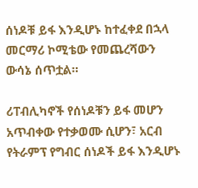ሰነዶቹ ይፋ እንዲሆኑ ከተፈቀደ በኋላ መርማሪ ኮሚቴው የመጨረሻውን ውሳኔ ሰጥቷል።

ሪፐብሊካኖች የሰነዶቹን ይፋ መሆን አጥብቀው የተቃወሙ ሲሆን፣ አርብ የትራምፕ የግብር ሰነዶች ይፋ እንዲሆኑ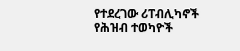የተደረገው ሪፐብሊካኖች የሕዝብ ተወካዮች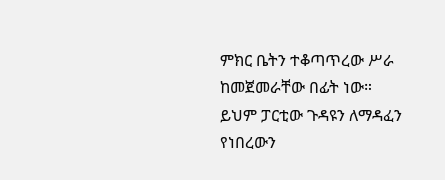ምክር ቤትን ተቆጣጥረው ሥራ ከመጀመራቸው በፊት ነው። ይህም ፓርቲው ጉዳዩን ለማዳፈን የነበረውን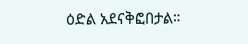ዕድል አደናቅፎበታል።